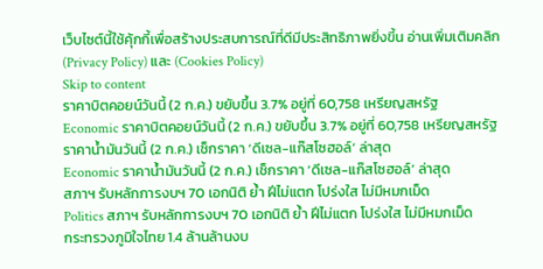เว็บไซต์นี้ใช้คุ้กกี้เพื่อสร้างประสบการณ์ที่ดีมีประสิทธิภาพยิ่งขี้น อ่านเพิ่มเติมคลิก (Privacy Policy) และ (Cookies Policy)
Skip to content
ราคาบิตคอยน์วันนี้ (2 ก.ค.) ขยับขึ้น 3.7% อยู่ที่ 60,758 เหรียญสหรัฐ
Economic ราคาบิตคอยน์วันนี้ (2 ก.ค.) ขยับขึ้น 3.7% อยู่ที่ 60,758 เหรียญสหรัฐ
ราคาน้ำมันวันนี้ (2 ก.ค.) เช็กราคา ‘ดีเซล-แก๊สโซฮอล์’ ล่าสุด
Economic ราคาน้ำมันวันนี้ (2 ก.ค.) เช็กราคา ‘ดีเซล-แก๊สโซฮอล์’ ล่าสุด
สภาฯ รับหลักการงบฯ 70 เอกนิติ ย้ำ ฝีไม่แตก โปร่งใส ไม่มีหมกเม็ด
Politics สภาฯ รับหลักการงบฯ 70 เอกนิติ ย้ำ ฝีไม่แตก โปร่งใส ไม่มีหมกเม็ด
กระทรวงภูมิใจไทย 1.4 ล้านล้านงบ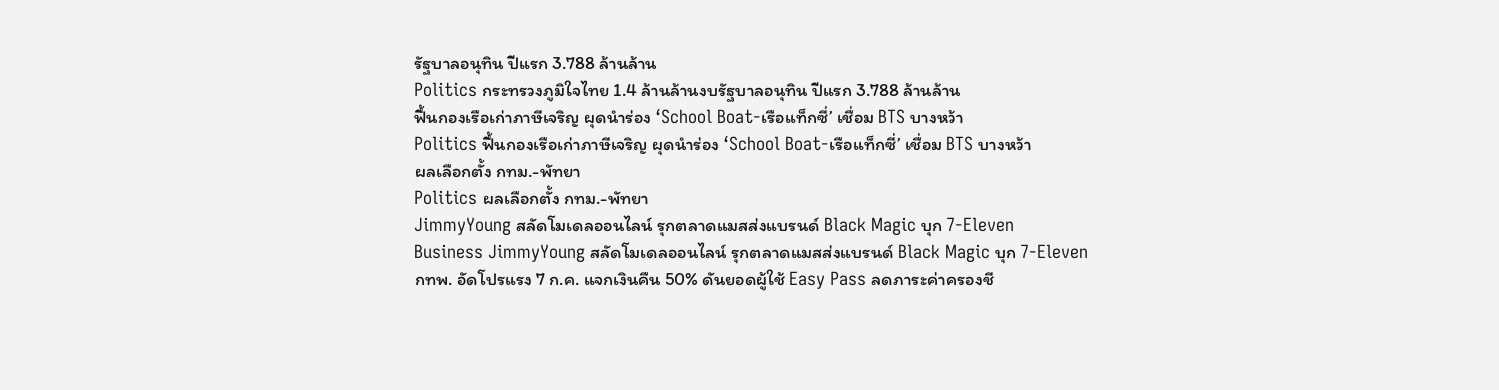รัฐบาลอนุทิน ปีแรก 3.788 ล้านล้าน
Politics กระทรวงภูมิใจไทย 1.4 ล้านล้านงบรัฐบาลอนุทิน ปีแรก 3.788 ล้านล้าน
ฟื้นกองเรือเก่าภาษีเจริญ ผุดนำร่อง ‘School Boat-เรือแท็กซี่’ เชื่อม BTS บางหว้า
Politics ฟื้นกองเรือเก่าภาษีเจริญ ผุดนำร่อง ‘School Boat-เรือแท็กซี่’ เชื่อม BTS บางหว้า
ผลเลือกตั้ง กทม.-พัทยา
Politics ผลเลือกตั้ง กทม.-พัทยา
JimmyYoung สลัดโมเดลออนไลน์ รุกตลาดแมสส่งแบรนด์ Black Magic บุก 7-Eleven
Business JimmyYoung สลัดโมเดลออนไลน์ รุกตลาดแมสส่งแบรนด์ Black Magic บุก 7-Eleven
กทพ. อัดโปรแรง 7 ก.ค. แจกเงินคืน 50% ดันยอดผู้ใช้ Easy Pass ลดภาระค่าครองชี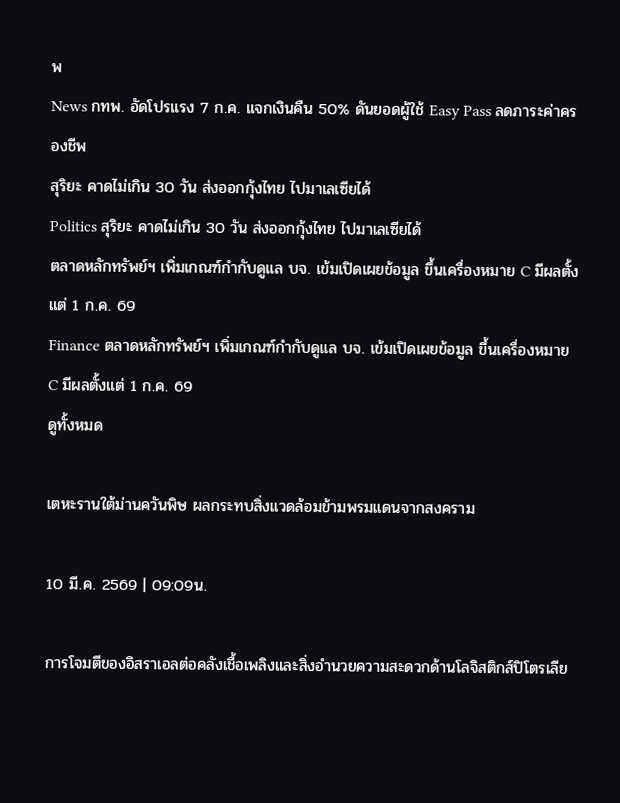พ
News กทพ. อัดโปรแรง 7 ก.ค. แจกเงินคืน 50% ดันยอดผู้ใช้ Easy Pass ลดภาระค่าครองชีพ
สุริยะ คาดไม่เกิน 30 วัน ส่งออกกุ้งไทย ไปมาเลเซียได้
Politics สุริยะ คาดไม่เกิน 30 วัน ส่งออกกุ้งไทย ไปมาเลเซียได้
ตลาดหลักทรัพย์ฯ เพิ่มเกณฑ์กำกับดูแล บจ. เข้มเปิดเผยข้อมูล ขึ้นเครื่องหมาย C มีผลตั้งแต่ 1 ก.ค. 69
Finance ตลาดหลักทรัพย์ฯ เพิ่มเกณฑ์กำกับดูแล บจ. เข้มเปิดเผยข้อมูล ขึ้นเครื่องหมาย C มีผลตั้งแต่ 1 ก.ค. 69
ดูทั้งหมด

เตหะรานใต้ม่านควันพิษ ผลกระทบสิ่งแวดล้อมข้ามพรมแดนจากสงคราม

10 มี.ค. 2569 | 09:09น.

การโจมตีของอิสราเอลต่อคลังเชื้อเพลิงและสิ่งอำนวยความสะดวกด้านโลจิสติกส์ปิโตรเลีย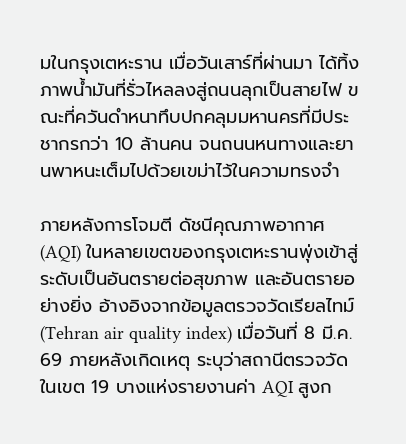มในกรุงเตหะราน เมื่อวันเสาร์ที่ผ่านมา ได้ทิ้งภาพน้ำมันที่รั่วไหลลงสู่ถนนลุกเป็นสายไฟ ขณะที่ควันดำหนาทึบปกคลุมมหานครที่มีประชากรกว่า 10 ล้านคน จนถนนหนทางและยานพาหนะเต็มไปด้วยเขม่าไว้ในความทรงจำ

ภายหลังการโจมตี ดัชนีคุณภาพอากาศ (AQI) ในหลายเขตของกรุงเตหะรานพุ่งเข้าสู่ระดับเป็นอันตรายต่อสุขภาพ และอันตรายอย่างยิ่ง อ้างอิงจากข้อมูลตรวจวัดเรียลไทม์ (Tehran air quality index) เมื่อวันที่ 8 มี.ค. 69 ภายหลังเกิดเหตุ ระบุว่าสถานีตรวจวัดในเขต 19 บางแห่งรายงานค่า AQI สูงก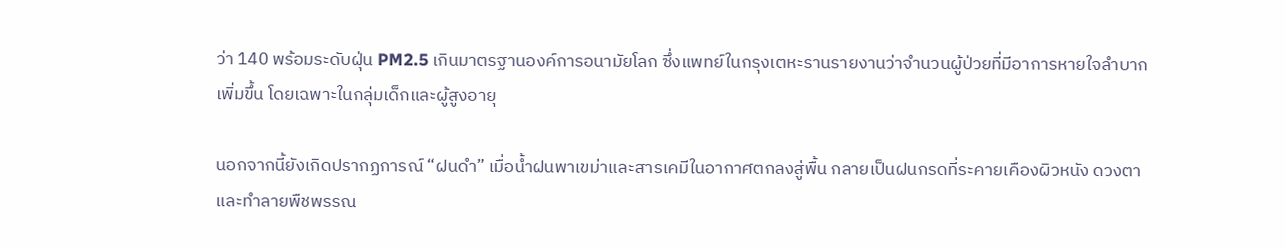ว่า 140 พร้อมระดับฝุ่น PM2.5 เกินมาตรฐานองค์การอนามัยโลก ซึ่งแพทย์ในกรุงเตหะรานรายงานว่าจำนวนผู้ป่วยที่มีอาการหายใจลำบากเพิ่มขึ้น โดยเฉพาะในกลุ่มเด็กและผู้สูงอายุ

นอกจากนี้ยังเกิดปรากฏการณ์ “ฝนดำ” เมื่อน้ำฝนพาเขม่าและสารเคมีในอากาศตกลงสู่พื้น กลายเป็นฝนกรดที่ระคายเคืองผิวหนัง ดวงตา และทำลายพืชพรรณ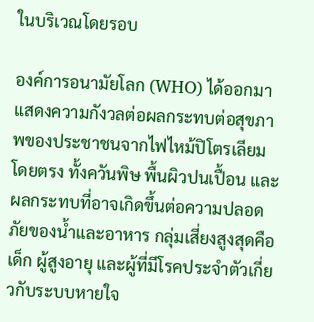ในบริเวณโดยรอบ

องค์การอนามัยโลก (WHO) ได้ออกมาแสดงความกังวลต่อผลกระทบต่อสุขภาพของประชาชนจากไฟไหม้ปิโตรเลียมโดยตรง ทั้งควันพิษ พื้นผิวปนเปื้อน และผลกระทบที่อาจเกิดขึ้นต่อความปลอดภัยของน้ำและอาหาร กลุ่มเสี่ยงสูงสุดคือเด็ก ผู้สูงอายุ และผู้ที่มีโรคประจำตัวเกี่ยวกับระบบหายใจ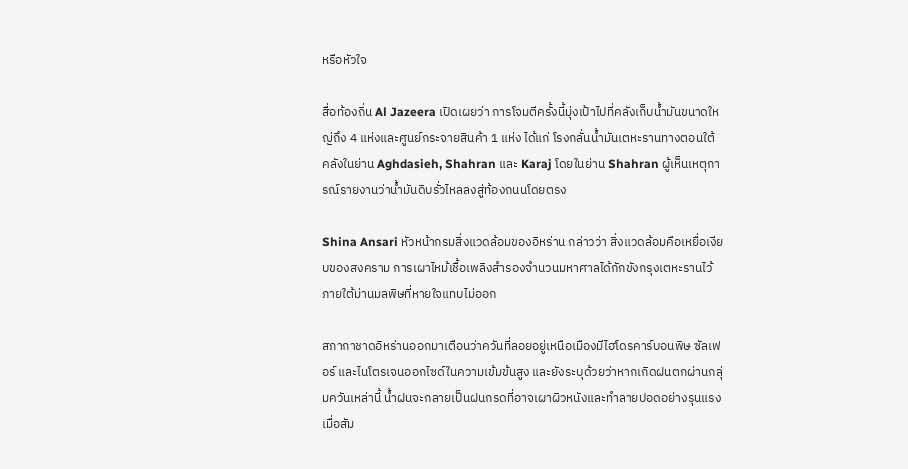หรือหัวใจ

สื่อท้องถิ่น Al Jazeera เปิดเผยว่า การโจมตีครั้งนี้มุ่งเป้าไปที่คลังเก็บน้ำมันขนาดใหญ่ถึง 4 แห่งและศูนย์กระจายสินค้า 1 แห่ง ได้แก่ โรงกลั่นน้ำมันเตหะรานทางตอนใต้ คลังในย่าน Aghdasieh, Shahran และ Karaj โดยในย่าน Shahran ผู้เห็นเหตุการณ์รายงานว่าน้ำมันดิบรั่วไหลลงสู่ท้องถนนโดยตรง

Shina Ansari หัวหน้ากรมสิ่งแวดล้อมของอิหร่าน กล่าวว่า สิ่งแวดล้อมคือเหยื่อเงียบของสงคราม การเผาไหม้เชื้อเพลิงสำรองจำนวนมหาศาลได้กักขังกรุงเตหะรานไว้ภายใต้ม่านมลพิษที่หายใจแทบไม่ออก

สภากาชาดอิหร่านออกมาเตือนว่าควันที่ลอยอยู่เหนือเมืองมีไฮโดรคาร์บอนพิษ ซัลเฟอร์ และไนโตรเจนออกไซด์ในความเข้มข้นสูง และยังระบุด้วยว่าหากเกิดฝนตกผ่านกลุ่มควันเหล่านี้ น้ำฝนจะกลายเป็นฝนกรดที่อาจเผาผิวหนังและทำลายปอดอย่างรุนแรงเมื่อสัม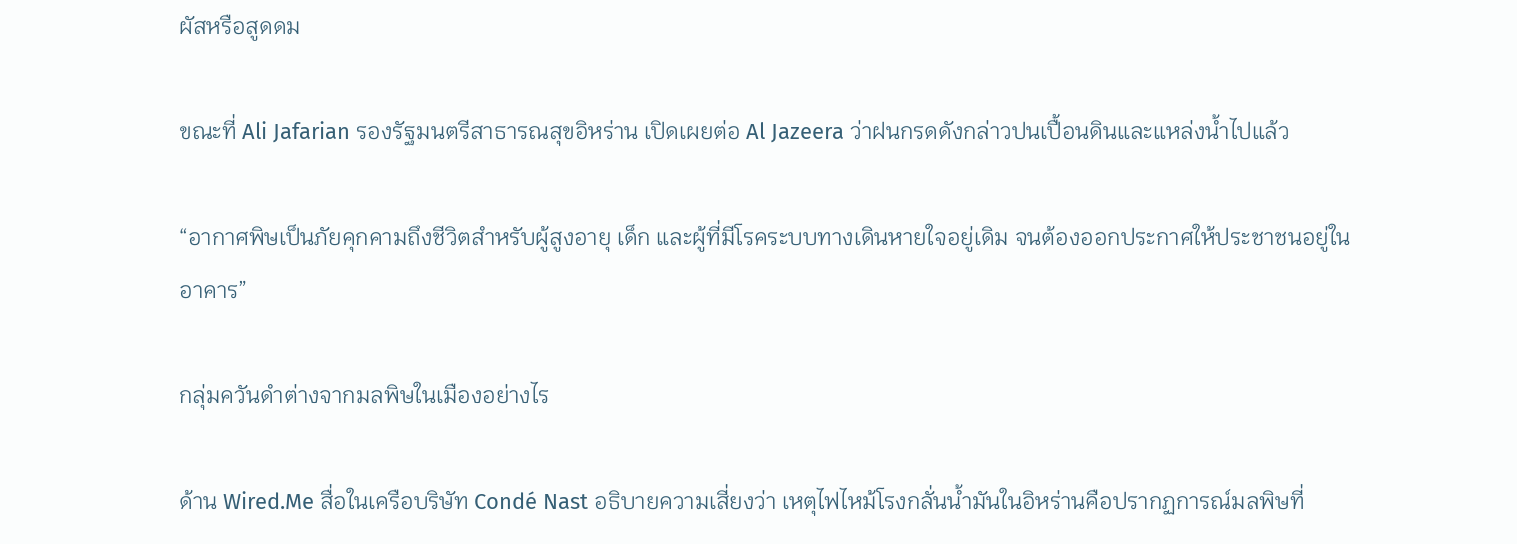ผัสหรือสูดดม

ขณะที่ Ali Jafarian รองรัฐมนตรีสาธารณสุขอิหร่าน เปิดเผยต่อ Al Jazeera ว่าฝนกรดดังกล่าวปนเปื้อนดินและแหล่งน้ำไปแล้ว

“อากาศพิษเป็นภัยคุกคามถึงชีวิตสำหรับผู้สูงอายุ เด็ก และผู้ที่มีโรคระบบทางเดินหายใจอยู่เดิม จนต้องออกประกาศให้ประชาชนอยู่ในอาคาร”

กลุ่มควันดำต่างจากมลพิษในเมืองอย่างไร

ด้าน Wired.Me สื่อในเครือบริษัท Condé Nast อธิบายความเสี่ยงว่า เหตุไฟไหม้โรงกลั่นน้ำมันในอิหร่านคือปรากฏการณ์มลพิษที่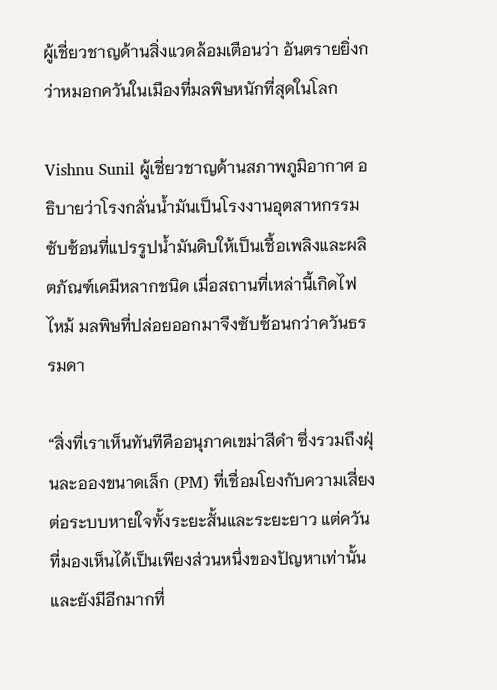ผู้เชี่ยวชาญด้านสิ่งแวดล้อมเตือนว่า อันตรายยิ่งกว่าหมอกควันในเมืองที่มลพิษหนักที่สุดในโลก

Vishnu Sunil ผู้เชี่ยวชาญด้านสภาพภูมิอากาศ อธิบายว่าโรงกลั่นน้ำมันเป็นโรงงานอุตสาหกรรมซับซ้อนที่แปรรูปน้ำมันดิบให้เป็นเชื้อเพลิงและผลิตภัณฑ์เคมีหลากชนิด เมื่อสถานที่เหล่านี้เกิดไฟไหม้ มลพิษที่ปล่อยออกมาจึงซับซ้อนกว่าควันธรรมดา

“สิ่งที่เราเห็นทันทีคืออนุภาคเขม่าสีดำ ซึ่งรวมถึงฝุ่นละอองขนาดเล็ก (PM) ที่เชื่อมโยงกับความเสี่ยงต่อระบบหายใจทั้งระยะสั้นและระยะยาว แต่ควันที่มองเห็นได้เป็นเพียงส่วนหนึ่งของปัญหาเท่านั้น และยังมีอีกมากที่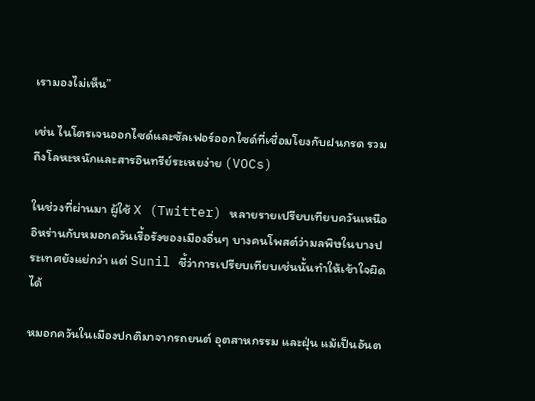เรามองไม่เห็น”

เช่น ไนโตรเจนออกไซด์และซัลเฟอร์ออกไซด์ที่เชื่อมโยงกับฝนกรด รวมถึงโลหะหนักและสารอินทรีย์ระเหยง่าย (VOCs)

ในช่วงที่ผ่านมา ผู้ใช้ X (Twitter) หลายรายเปรียบเทียบควันเหนืออิหร่านกับหมอกควันเรื้อรังของเมืองอื่นๆ บางคนโพสต์ว่ามลพิษในบางประเทศยังแย่กว่า แต่ Sunil ชี้ว่าการเปรียบเทียบเช่นนั้นทำให้เข้าใจผิดได้

หมอกควันในเมืองปกติมาจากรถยนต์ อุตสาหกรรม และฝุ่น แม้เป็นอันต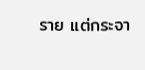ราย แต่กระจา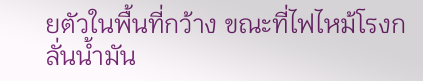ยตัวในพื้นที่กว้าง ขณะที่ไฟไหม้โรงกลั่นน้ำมัน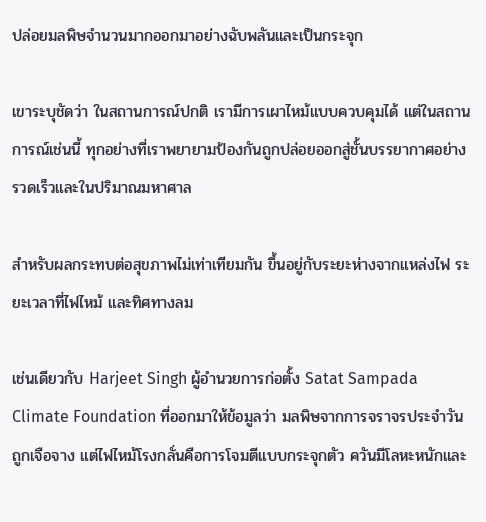ปล่อยมลพิษจำนวนมากออกมาอย่างฉับพลันและเป็นกระจุก

เขาระบุชัดว่า ในสถานการณ์ปกติ เรามีการเผาไหม้แบบควบคุมได้ แต่ในสถานการณ์เช่นนี้ ทุกอย่างที่เราพยายามป้องกันถูกปล่อยออกสู่ชั้นบรรยากาศอย่างรวดเร็วและในปริมาณมหาศาล

สำหรับผลกระทบต่อสุขภาพไม่เท่าเทียมกัน ขึ้นอยู่กับระยะห่างจากแหล่งไฟ ระยะเวลาที่ไฟไหม้ และทิศทางลม

เช่นเดียวกับ Harjeet Singh ผู้อำนวยการก่อตั้ง Satat Sampada Climate Foundation ที่ออกมาให้ข้อมูลว่า มลพิษจากการจราจรประจำวันถูกเจือจาง แต่ไฟไหม้โรงกลั่นคือการโจมตีแบบกระจุกตัว ควันมีโลหะหนักและ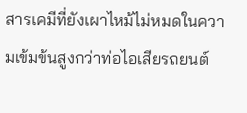สารเคมีที่ยังเผาไหม้ไม่หมดในความเข้มข้นสูงกว่าท่อไอเสียรถยนต์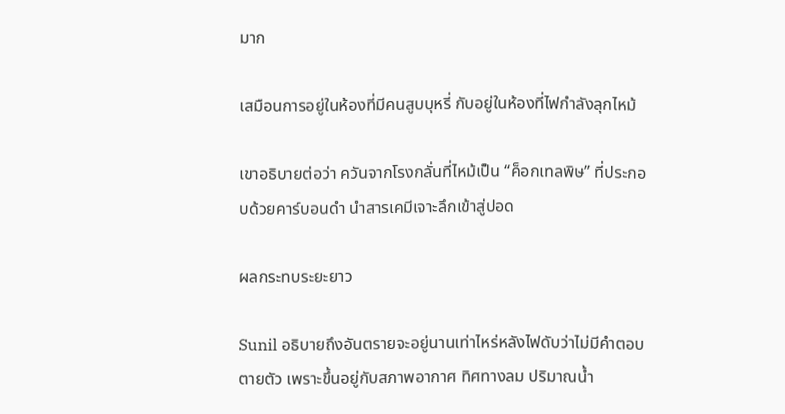มาก

เสมือนการอยู่ในห้องที่มีคนสูบบุหรี่ กับอยู่ในห้องที่ไฟกำลังลุกไหม้

เขาอธิบายต่อว่า ควันจากโรงกลั่นที่ไหม้เป็น “ค็อกเทลพิษ” ที่ประกอบด้วยคาร์บอนดำ นำสารเคมีเจาะลึกเข้าสู่ปอด

ผลกระทบระยะยาว

Sunil อธิบายถึงอันตรายจะอยู่นานเท่าไหร่หลังไฟดับว่าไม่มีคำตอบตายตัว เพราะขึ้นอยู่กับสภาพอากาศ ทิศทางลม ปริมาณน้ำ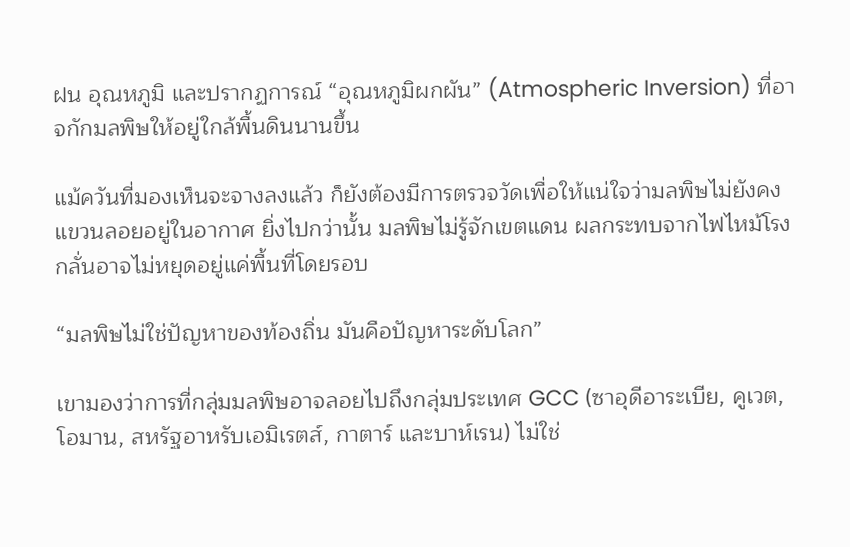ฝน อุณหภูมิ และปรากฏการณ์ “อุณหภูมิผกผัน” (Atmospheric Inversion) ที่อาจกักมลพิษให้อยู่ใกล้พื้นดินนานขึ้น

แม้ควันที่มองเห็นจะจางลงแล้ว ก็ยังต้องมีการตรวจวัดเพื่อให้แน่ใจว่ามลพิษไม่ยังคงแขวนลอยอยู่ในอากาศ ยิ่งไปกว่านั้น มลพิษไม่รู้จักเขตแดน ผลกระทบจากไฟไหม้โรงกลั่นอาจไม่หยุดอยู่แค่พื้นที่โดยรอบ

“มลพิษไม่ใช่ปัญหาของท้องถิ่น มันคือปัญหาระดับโลก”

เขามองว่าการที่กลุ่มมลพิษอาจลอยไปถึงกลุ่มประเทศ GCC (ซาอุดีอาระเบีย, คูเวต, โอมาน, สหรัฐอาหรับเอมิเรตส์, กาตาร์ และบาห์เรน) ไม่ใช่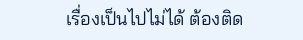เรื่องเป็นไปไม่ได้ ต้องติด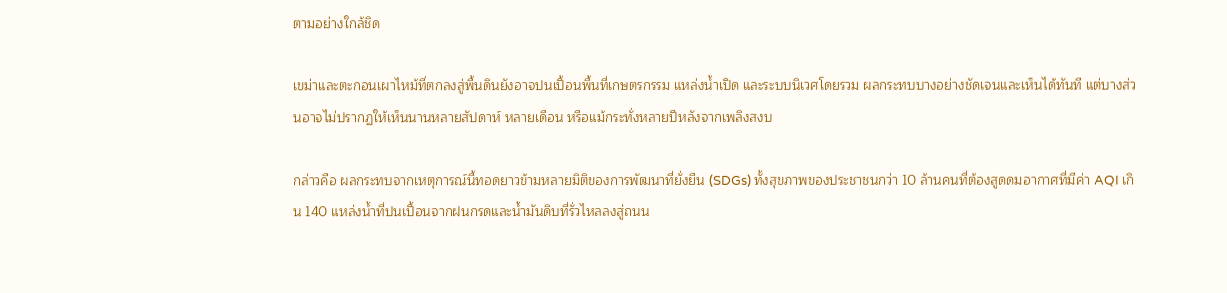ตามอย่างใกล้ชิด

เขม่าและตะกอนเผาไหม้ที่ตกลงสู่พื้นดินยังอาจปนเปื้อนพื้นที่เกษตรกรรม แหล่งน้ำเปิด และระบบนิเวศโดยรวม ผลกระทบบางอย่างชัดเจนและเห็นได้ทันที แต่บางส่วนอาจไม่ปรากฏให้เห็นนานหลายสัปดาห์ หลายเดือน หรือแม้กระทั่งหลายปีหลังจากเพลิงสงบ

กล่าวคือ ผลกระทบจากเหตุการณ์นี้ทอดยาวข้ามหลายมิติของการพัฒนาที่ยั่งยืน (SDGs) ทั้งสุขภาพของประชาชนกว่า 10 ล้านคนที่ต้องสูดดมอากาศที่มีค่า AQI เกิน 140 แหล่งน้ำที่ปนเปื้อนจากฝนกรดและน้ำมันดิบที่รั่วไหลลงสู่ถนน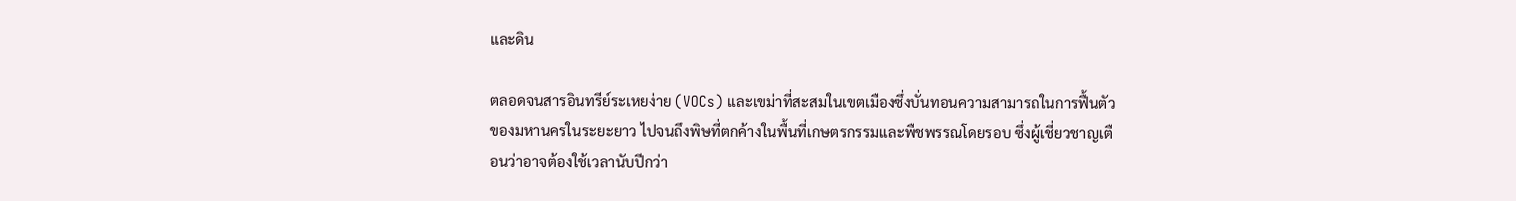และดิน

ตลอดจนสารอินทรีย์ระเหยง่าย (VOCs) และเขม่าที่สะสมในเขตเมืองซึ่งบั่นทอนความสามารถในการฟื้นตัวของมหานครในระยะยาว ไปจนถึงพิษที่ตกค้างในพื้นที่เกษตรกรรมและพืชพรรณโดยรอบ ซึ่งผู้เชี่ยวชาญเตือนว่าอาจต้องใช้เวลานับปีกว่า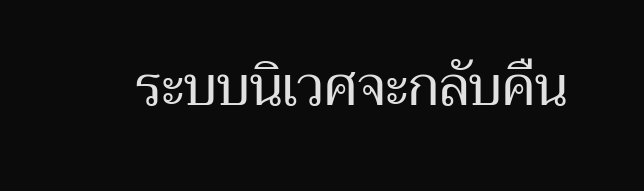ระบบนิเวศจะกลับคืน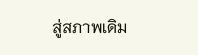สู่สภาพเดิม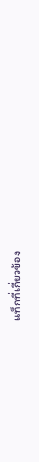แท็กที่เกี่ยวข้อง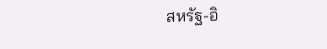สหรัฐ-อิ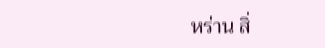หร่าน สิ่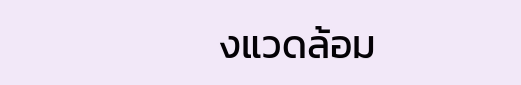งแวดล้อม